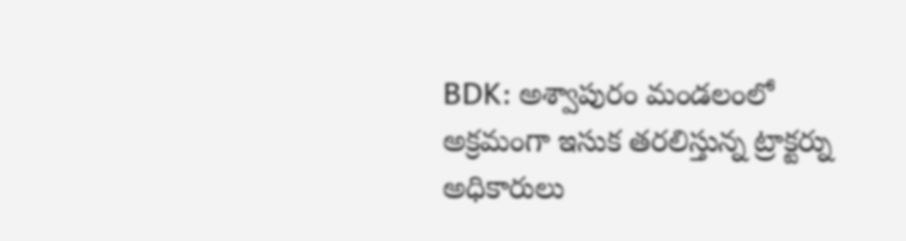BDK: అశ్వాపురం మండలంలో అక్రమంగా ఇసుక తరలిస్తున్న ట్రాక్టర్ను అధికారులు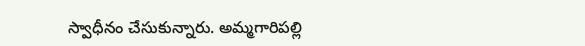స్వాధీనం చేసుకున్నారు. అమ్మగారిపల్లి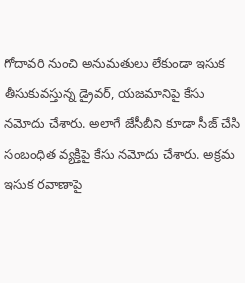గోదావరి నుంచి అనుమతులు లేకుండా ఇసుక తీసుకువస్తున్న డ్రైవర్, యజమానిపై కేసు నమోదు చేశారు. అలాగే జేసీబీని కూడా సీజ్ చేసి సంబంధిత వ్యక్తిపై కేసు నమోదు చేశారు. అక్రమ ఇసుక రవాణాపై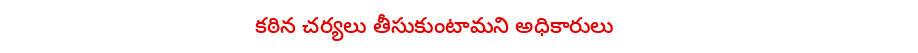కఠిన చర్యలు తీసుకుంటామని అధికారులు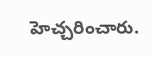హెచ్చరించారు.